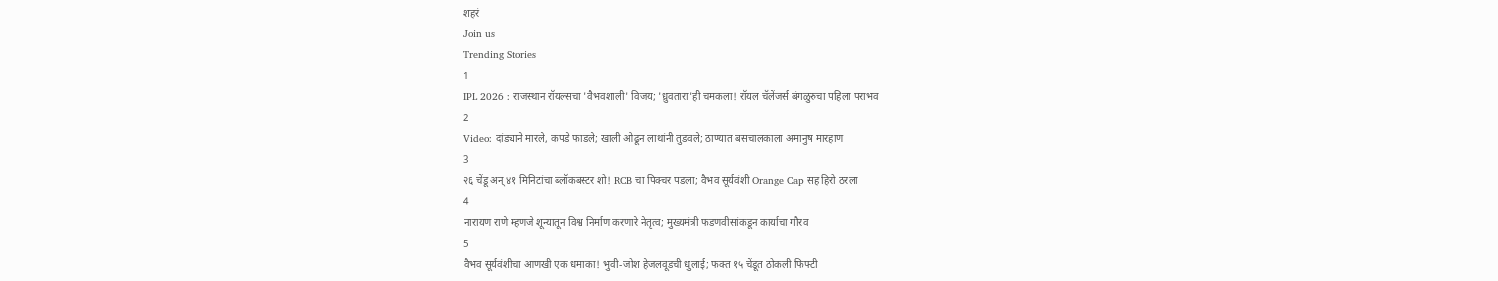शहरं
Join us
Trending Stories
1
IPL 2026 : राजस्थान रॉयल्सचा 'वैभवशाली' विजय; 'ध्रुवतारा'ही चमकला! रॉयल चॅलेंजर्स बंगळुरुचा पहिला पराभव
2
Video: दांड्याने मारले, कपडे फाडले; खाली ओढून लाथांनी तुडवले; ठाण्यात बसचालकाला अमानुष मारहाण
3
२६ चेंडू अन् ४१ मिनिटांचा ब्लॉकबस्टर शो! RCB चा पिक्चर पडला; वैभव सूर्यवंशी Orange Cap सह हिरो ठरला
4
नारायण राणे म्हणजे शून्यातून विश्व निर्माण करणारे नेतृत्व; मुख्यमंत्री फडणवीसांकडून कार्याचा गौरव
5
वैभव सूर्यवंशीचा आणखी एक धमाका! भुवी-जोश हेजलवूडची धुलाई; फक्त १५ चेंडूत ठोकली फिफ्टी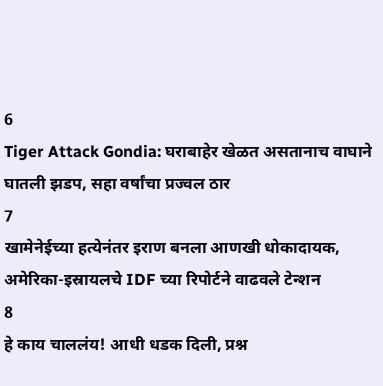6
Tiger Attack Gondia: घराबाहेर खेळत असतानाच वाघाने घातली झडप, सहा वर्षांचा प्रज्वल ठार
7
खामेनेईच्या हत्येनंतर इराण बनला आणखी धोकादायक, अमेरिका-इस्रायलचे IDF च्या रिपोर्टने वाढवले टेन्शन
8
हे काय चाललंय! आधी धडक दिली, प्रश्न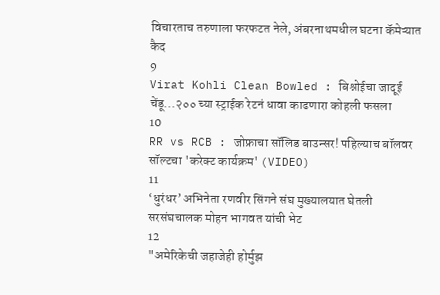विचारताच तरुणाला फरफटत नेले, अंबरनाथमधील घटना कॅमेऱ्यात कैद
9
Virat Kohli Clean Bowled : बिश्नोईचा जादूई चेंडू...२०० च्या स्ट्राईक रेटनं धावा काढणारा कोहली फसला
10
RR vs RCB : जोफ्राचा सॉलिड बाउन्सर! पहिल्याच बॉलवर सॉल्टचा 'करेक्ट कार्यक्रम' (VIDEO)
11
‘धुरंधर’ अभिनेता रणवीर सिंगने संघ मुख्यालयात घेतली सरसंघचालक मोहन भागवत यांची भेट
12
"अमेरिकेची जहाजेही होर्मुझ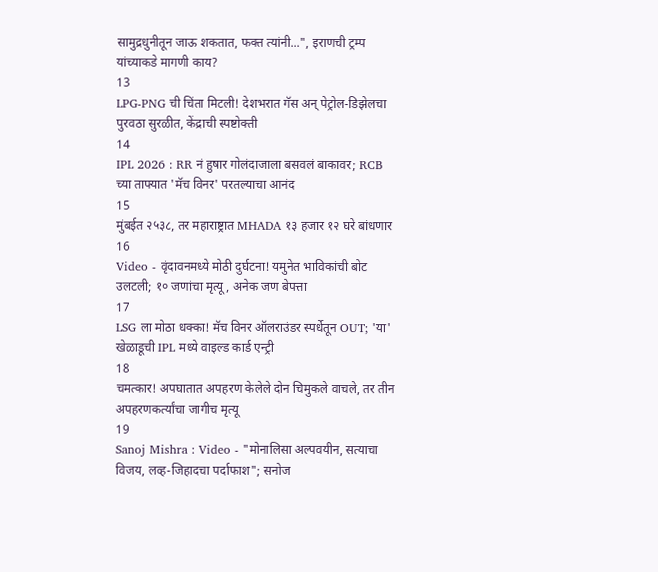सामुद्रधुनीतून जाऊ शकतात, फक्त त्यांनी...", इराणची ट्रम्प यांच्याकडे मागणी काय?
13
LPG-PNG ची चिंता मिटली! देशभरात गॅस अन् पेट्रोल-डिझेलचा पुरवठा सुरळीत, केंद्राची स्पष्टोक्ती
14
IPL 2026 : RR नं हुषार गोलंदाजाला बसवलं बाकावर; RCB च्या ताफ्यात 'मॅच विनर' परतल्याचा आनंद
15
मुंबईत २५३८, तर महाराष्ट्रात MHADA १३ हजार १२ घरे बांधणार
16
Video - वृंदावनमध्ये मोठी दुर्घटना! यमुनेत भाविकांची बोट उलटली; १० जणांचा मृत्यू, अनेक जण बेपत्ता
17
LSG ला मोठा धक्का! मॅच विनर ऑलराउंडर स्पर्धेतून OUT; 'या' खेळाडूची IPL मध्ये वाइल्ड कार्ड एन्ट्री
18
चमत्कार! अपघातात अपहरण केलेले दोन चिमुकले वाचले, तर तीन अपहरणकर्त्यांचा जागीच मृत्यू
19
Sanoj Mishra : Video - "मोनालिसा अल्पवयीन, सत्याचा विजय, लव्ह-जिहादचा पर्दाफाश"; सनोज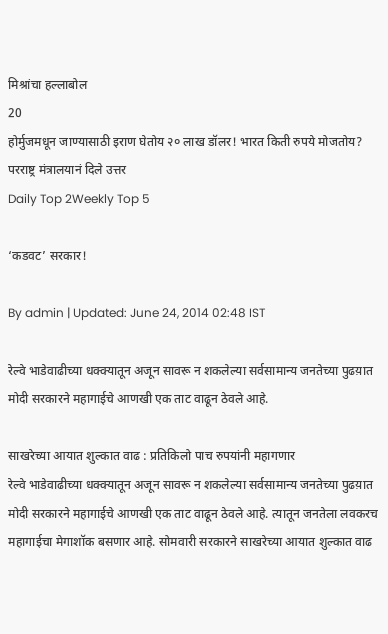मिश्रांचा हल्लाबोल
20
होर्मुजमधून जाण्यासाठी इराण घेतोय २० लाख डॉलर! भारत किती रुपये मोजतोय? परराष्ट्र मंत्रालयानं दिले उत्तर
Daily Top 2Weekly Top 5

‘कडवट’ सरकार!

By admin | Updated: June 24, 2014 02:48 IST

रेल्वे भाडेवाढीच्या धक्क्यातून अजून सावरू न शकलेल्या सर्वसामान्य जनतेच्या पुढय़ात मोदी सरकारने महागाईचे आणखी एक ताट वाढून ठेवले आहे.

साखरेच्या आयात शुल्कात वाढ : प्रतिकिलो पाच रुपयांनी महागणार
रेल्वे भाडेवाढीच्या धक्क्यातून अजून सावरू न शकलेल्या सर्वसामान्य जनतेच्या पुढय़ात मोदी सरकारने महागाईचे आणखी एक ताट वाढून ठेवले आहे. त्यातून जनतेला लवकरच महागाईचा मेगाशॉक बसणार आहे. सोमवारी सरकारने साखरेच्या आयात शुल्कात वाढ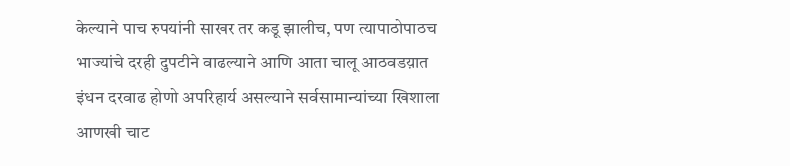केल्याने पाच रुपयांनी साखर तर कडू झालीच, पण त्यापाठोपाठच
भाज्यांचे दरही दुपटीने वाढल्याने आणि आता चालू आठवडय़ात इंधन दरवाढ होणो अपरिहार्य असल्याने सर्वसामान्यांच्या खिशाला आणखी चाट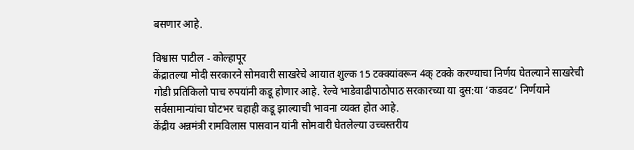बसणार आहे.

विश्वास पाटील - कोल्हापूर
केंद्रातल्या मोदी सरकारने सोमवारी साखरेचे आयात शुल्क 15 टक्क्यांवरून 4क् टक्के करण्याचा निर्णय घेतल्याने साखरेची गोडी प्रतिकिलो पाच रुपयांनी कडू होणार आहे. रेल्वे भाडेवाढीपाठोपाठ सरकारच्या या दुस:या ‘कडवट’ निर्णयाने सर्वसामान्यांचा घोटभर चहाही कडू झाल्याची भावना व्यक्त होत आहे.
केंद्रीय अन्नमंत्री रामविलास पासवान यांनी सोमवारी घेतलेल्या उच्चस्तरीय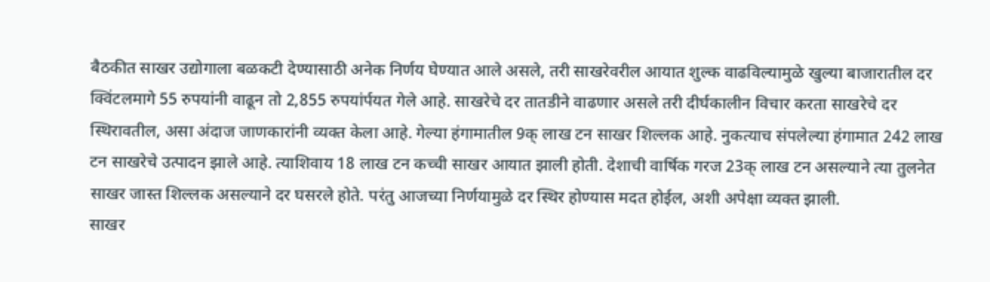बैठकीत साखर उद्योगाला बळकटी देण्यासाठी अनेक निर्णय घेण्यात आले असले, तरी साखरेवरील आयात शुल्क वाढविल्यामुळे खुल्या बाजारातील दर क्विंटलमागे 55 रुपयांनी वाढून तो 2,855 रुपयांर्पयत गेले आहे. साखरेचे दर तातडीने वाढणार असले तरी दीर्घकालीन विचार करता साखरेचे दर स्थिरावतील, असा अंदाज जाणकारांनी व्यक्त केला आहे. गेल्या हंगामातील 9क् लाख टन साखर शिल्लक आहे. नुकत्याच संपलेल्या हंगामात 242 लाख टन साखरेचे उत्पादन झाले आहे. त्याशिवाय 18 लाख टन कच्ची साखर आयात झाली होती. देशाची वार्षिक गरज 23क् लाख टन असल्याने त्या तुलनेत साखर जास्त शिल्लक असल्याने दर घसरले होते. परंतु आजच्या निर्णयामुळे दर स्थिर होण्यास मदत होईल, अशी अपेक्षा व्यक्त झाली.
साखर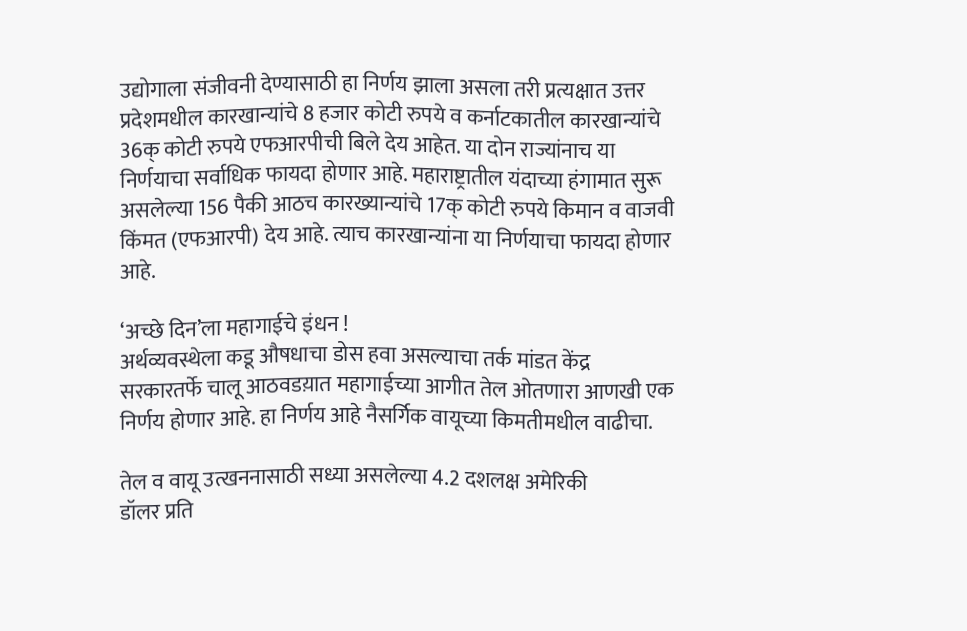उद्योगाला संजीवनी देण्यासाठी हा निर्णय झाला असला तरी प्रत्यक्षात उत्तर प्रदेशमधील कारखान्यांचे 8 हजार कोटी रुपये व कर्नाटकातील कारखान्यांचे 36क् कोटी रुपये एफआरपीची बिले देय आहेत. या दोन राज्यांनाच या निर्णयाचा सर्वाधिक फायदा होणार आहे. महाराष्ट्रातील यंदाच्या हंगामात सुरू असलेल्या 156 पैकी आठच कारख्यान्यांचे 17क् कोटी रुपये किमान व वाजवी किंमत (एफआरपी) देय आहे. त्याच कारखान्यांना या निर्णयाचा फायदा होणार आहे.

‘अच्छे दिन’ला महागाईचे इंधन !
अर्थव्यवस्थेला कडू औषधाचा डोस हवा असल्याचा तर्क मांडत केंद्र सरकारतर्फे चालू आठवडय़ात महागाईच्या आगीत तेल ओतणारा आणखी एक निर्णय होणार आहे. हा निर्णय आहे नैसर्गिक वायूच्या किमतीमधील वाढीचा.

तेल व वायू उत्खननासाठी सध्या असलेल्या 4.2 दशलक्ष अमेरिकी
डॉलर प्रति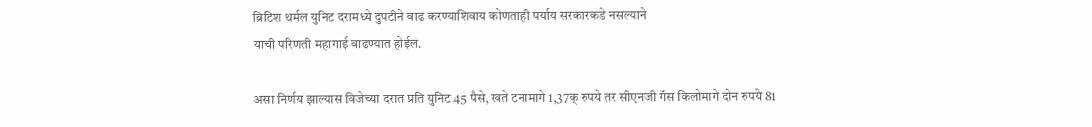ब्रिटिश थर्मल युनिट दरामध्ये दुपटीने वाढ करण्याशिवाय कोणताही पर्याय सरकारकडे नसल्याने
याची परिणती महागाई वाढण्यात होईल.

असा निर्णय झाल्यास विजेच्या दरात प्रति युनिट 45 पैसे, खते टनामागे 1,37क् रुपये तर सीएनजी गॅस किलोमागे दोन रुपये 81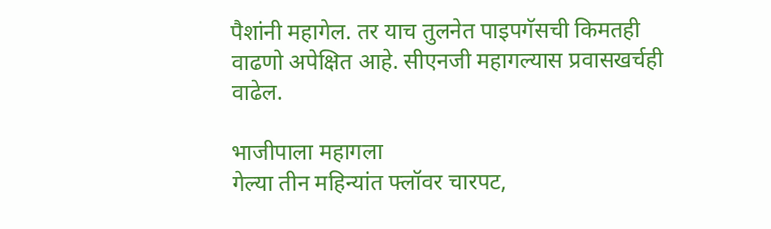पैशांनी महागेल. तर याच तुलनेत पाइपगॅसची किमतही वाढणो अपेक्षित आहे. सीएनजी महागल्यास प्रवासखर्चही वाढेल.

भाजीपाला महागला
गेल्या तीन महिन्यांत फ्लॉवर चारपट,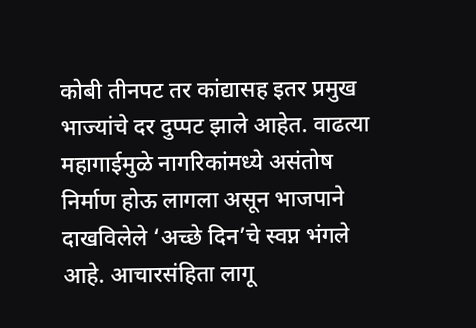कोबी तीनपट तर कांद्यासह इतर प्रमुख भाज्यांचे दर दुप्पट झाले आहेत. वाढत्या महागाईमुळे नागरिकांमध्ये असंतोष निर्माण होऊ लागला असून भाजपाने दाखविलेले ‘अच्छे दिन’चे स्वप्न भंगले आहे. आचारसंहिता लागू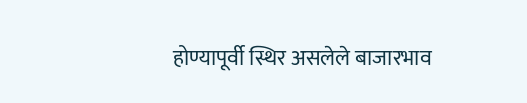होण्यापूर्वी स्थिर असलेले बाजारभाव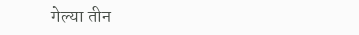गेल्या तीन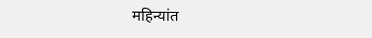महिन्यांत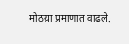मोठय़ा प्रमाणात वाढले.